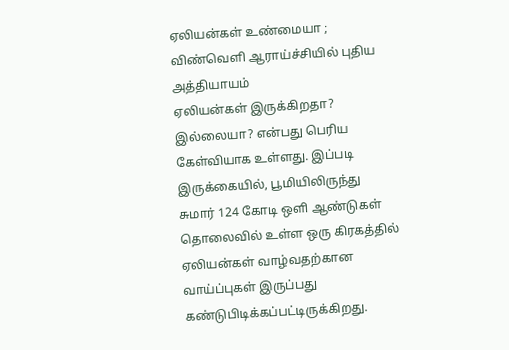ஏலியன்கள் உண்மையா ; விண்வெளி ஆராய்ச்சியில் புதிய அத்தியாயம்
ஏலியன்கள் இருக்கிறதா? இல்லையா? என்பது பெரிய கேள்வியாக உள்ளது. இப்படி இருக்கையில், பூமியிலிருந்து சுமார் 124 கோடி ஒளி ஆண்டுகள் தொலைவில் உள்ள ஒரு கிரகத்தில் ஏலியன்கள் வாழ்வதற்கான வாய்ப்புகள் இருப்பது கண்டுபிடிக்கப்பட்டிருக்கிறது.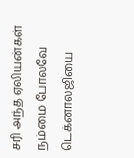சரி அந்த ஏலியன்கள் நம்மை போலவே டெக்னாலஜியை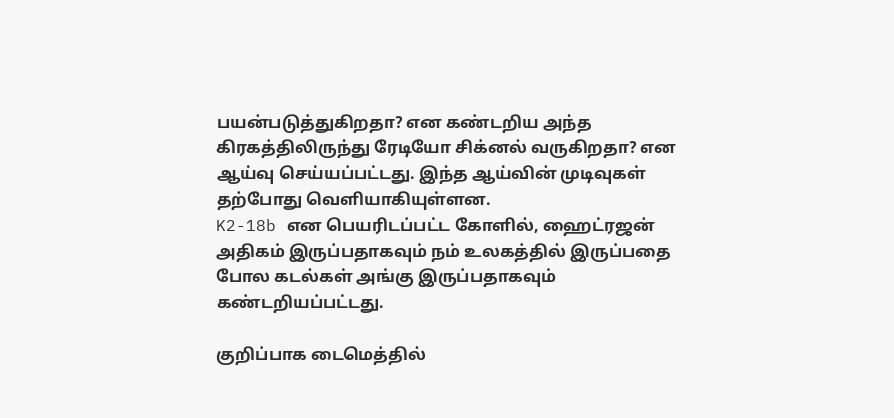பயன்படுத்துகிறதா? என கண்டறிய அந்த கிரகத்திலிருந்து ரேடியோ சிக்னல் வருகிறதா? என ஆய்வு செய்யப்பட்டது. இந்த ஆய்வின் முடிவுகள் தற்போது வெளியாகியுள்ளன.
K2-18b என பெயரிடப்பட்ட கோளில், ஹைட்ரஜன் அதிகம் இருப்பதாகவும் நம் உலகத்தில் இருப்பதை போல கடல்கள் அங்கு இருப்பதாகவும் கண்டறியப்பட்டது.

குறிப்பாக டைமெத்தில்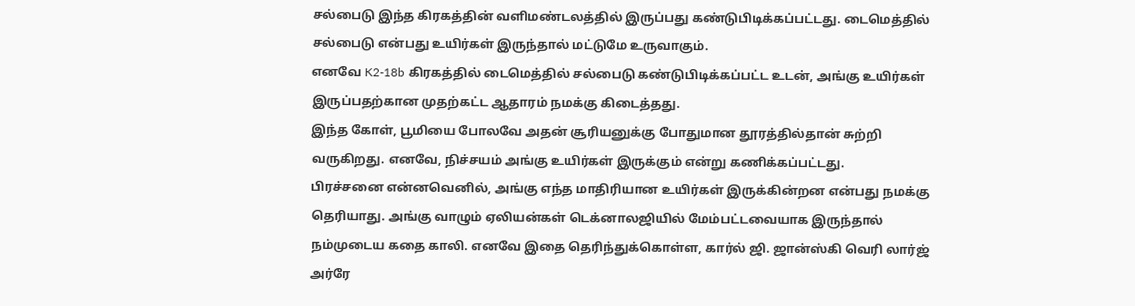சல்பைடு இந்த கிரகத்தின் வளிமண்டலத்தில் இருப்பது கண்டுபிடிக்கப்பட்டது. டைமெத்தில் சல்பைடு என்பது உயிர்கள் இருந்தால் மட்டுமே உருவாகும்.
எனவே K2-18b கிரகத்தில் டைமெத்தில் சல்பைடு கண்டுபிடிக்கப்பட்ட உடன், அங்கு உயிர்கள் இருப்பதற்கான முதற்கட்ட ஆதாரம் நமக்கு கிடைத்தது.
இந்த கோள், பூமியை போலவே அதன் சூரியனுக்கு போதுமான தூரத்தில்தான் சுற்றி வருகிறது. எனவே, நிச்சயம் அங்கு உயிர்கள் இருக்கும் என்று கணிக்கப்பட்டது.
பிரச்சனை என்னவெனில், அங்கு எந்த மாதிரியான உயிர்கள் இருக்கின்றன என்பது நமக்கு தெரியாது. அங்கு வாழும் ஏலியன்கள் டெக்னாலஜியில் மேம்பட்டவையாக இருந்தால் நம்முடைய கதை காலி. எனவே இதை தெரிந்துக்கொள்ள, கார்ல் ஜி. ஜான்ஸ்கி வெரி லார்ஜ் அர்ரே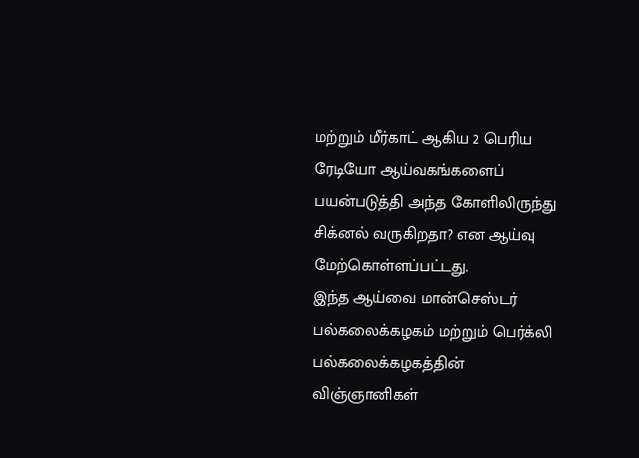மற்றும் மீர்காட் ஆகிய 2 பெரிய ரேடியோ ஆய்வகங்களைப் பயன்படுத்தி அந்த கோளிலிருந்து சிக்னல் வருகிறதா? என ஆய்வு மேற்கொள்ளப்பட்டது.
இந்த ஆய்வை மான்செஸ்டர் பல்கலைக்கழகம் மற்றும் பெர்க்லி பல்கலைக்கழகத்தின் விஞ்ஞானிகள்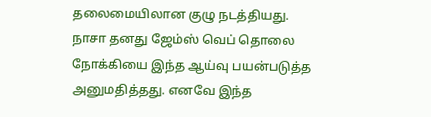தலைமையிலான குழு நடத்தியது.
நாசா தனது ஜேம்ஸ் வெப் தொலை நோக்கியை இந்த ஆய்வு பயன்படுத்த அனுமதித்தது. எனவே இந்த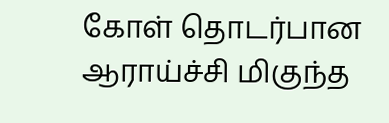கோள் தொடர்பான ஆராய்ச்சி மிகுந்த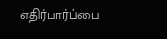எதிர்பார்ப்பை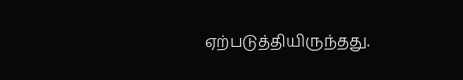ஏற்படுத்தியிருந்தது.